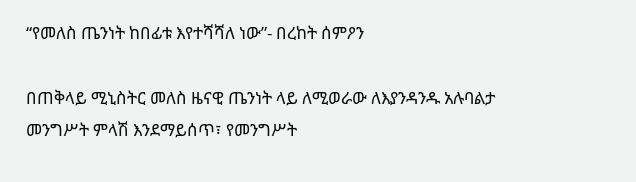“የመለስ ጤንነት ከበፊቱ እየተሻሻለ ነው”- በረከት ሰምዖን

በጠቅላይ ሚኒስትር መለስ ዜናዊ ጤንነት ላይ ለሚወራው ለእያንዳንዱ አሉባልታ መንግሥት ምላሽ እንደማይሰጥ፣ የመንግሥት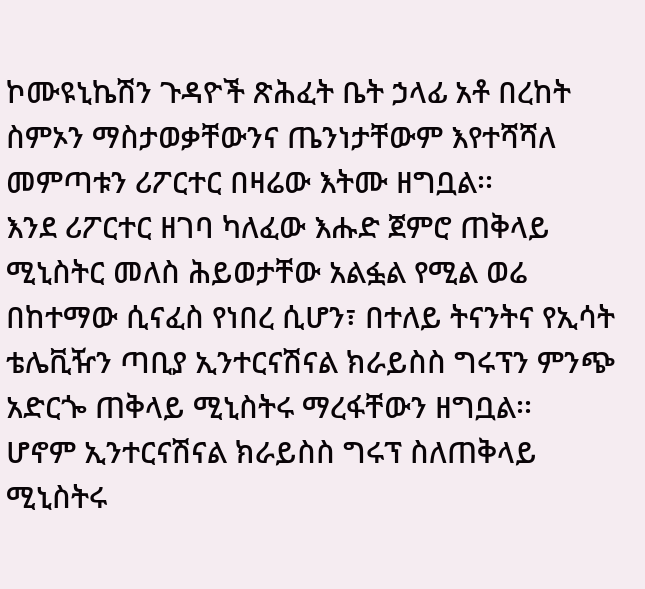ኮሙዩኒኬሽን ጉዳዮች ጽሕፈት ቤት ኃላፊ አቶ በረከት ስምኦን ማስታወቃቸውንና ጤንነታቸውም እየተሻሻለ መምጣቱን ሪፖርተር በዛሬው እትሙ ዘግቧል፡፡
እንደ ሪፖርተር ዘገባ ካለፈው እሑድ ጀምሮ ጠቅላይ ሚኒስትር መለስ ሕይወታቸው አልፏል የሚል ወሬ በከተማው ሲናፈስ የነበረ ሲሆን፣ በተለይ ትናንትና የኢሳት ቴሌቪዥን ጣቢያ ኢንተርናሽናል ክራይስስ ግሩፕን ምንጭ አድርጐ ጠቅላይ ሚኒስትሩ ማረፋቸውን ዘግቧል፡፡
ሆኖም ኢንተርናሽናል ክራይስስ ግሩፕ ስለጠቅላይ ሚኒስትሩ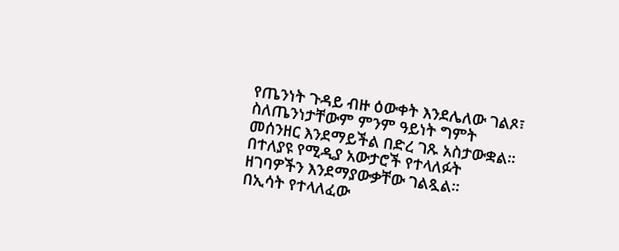የጤንነት ጉዳይ ብዙ ዕውቀት እንደሌለው ገልጾ፣ ስለጤንነታቸውም ምንም ዓይነት ግምት መሰንዘር እንደማይችል በድረ ገጹ አስታውቋል፡፡ በተለያዩ የሚዲያ አውታሮች የተላለፉት ዘገባዎችን እንደማያውቃቸው ገልጿል፡፡
በኢሳት የተላለፈው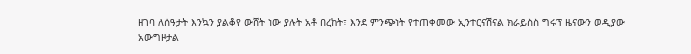ዘገባ ለሰዓታት እንኳን ያልቆየ ውሸት ነው ያሉት አቶ በረከት፣ እንደ ምንጭነት የተጠቀመው ኢንተርናሽናል ክራይስስ ግሩፕ ዜናውን ወዲያው አውግዞታል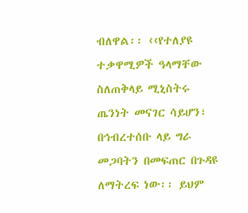ብለዋል፡፡ ‹‹የተለያዩ ተቃዋሚዎች ዓላማቸው ስለጠቅላይ ሚኒስትሩ ጤንነት መናገር ሳይሆን፣ በኅብረተሰቡ ላይ ግራ መጋባትን በመፍጠር በጉዳዩ ለማትረፍ ነው፡፡ ይህም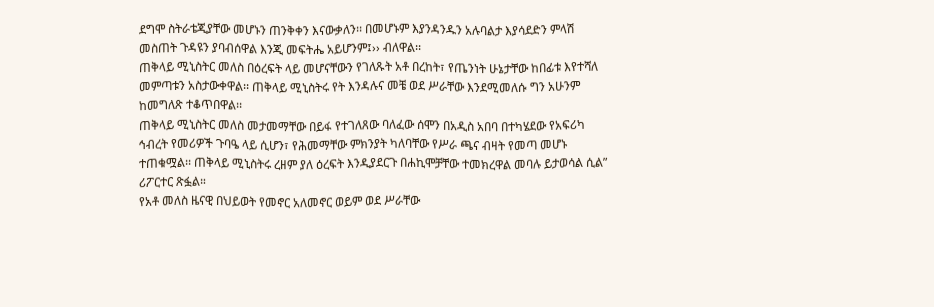ደግሞ ስትራቴጂያቸው መሆኑን ጠንቅቀን እናውቃለን፡፡ በመሆኑም እያንዳንዱን አሉባልታ እያሳደድን ምላሽ መስጠት ጉዳዩን ያባብሰዋል እንጂ መፍትሔ አይሆንም፤›› ብለዋል፡፡
ጠቅላይ ሚኒስትር መለስ በዕረፍት ላይ መሆናቸውን የገለጹት አቶ በረከት፣ የጤንነት ሁኔታቸው ከበፊቱ እየተሻለ መምጣቱን አስታውቀዋል፡፡ ጠቅላይ ሚኒስትሩ የት እንዳሉና መቼ ወደ ሥራቸው እንደሚመለሱ ግን አሁንም ከመግለጽ ተቆጥበዋል፡፡
ጠቅላይ ሚኒስትር መለስ መታመማቸው በይፋ የተገለጸው ባለፈው ሰሞን በአዲስ አበባ በተካሄደው የአፍሪካ ኅብረት የመሪዎች ጉባዔ ላይ ሲሆን፣ የሕመማቸው ምክንያት ካለባቸው የሥራ ጫና ብዛት የመጣ መሆኑ ተጠቁሟል፡፡ ጠቅላይ ሚኒስትሩ ረዘም ያለ ዕረፍት እንዲያደርጉ በሐኪሞቻቸው ተመክረዋል መባሉ ይታወሳል ሲል” ሪፖርተር ጽፏል።
የአቶ መለስ ዜናዊ በህይወት የመኖር አለመኖር ወይም ወደ ሥራቸው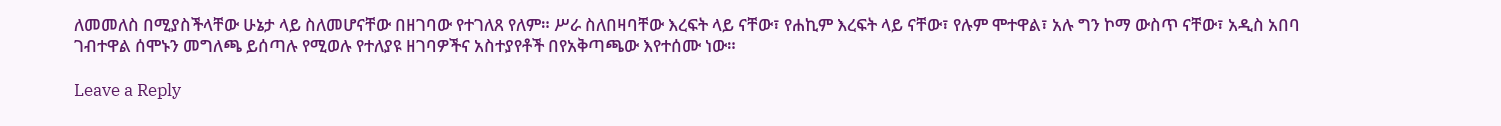ለመመለስ በሚያስችላቸው ሁኔታ ላይ ስለመሆናቸው በዘገባው የተገለጸ የለም። ሥራ ስለበዛባቸው እረፍት ላይ ናቸው፣ የሐኪም እረፍት ላይ ናቸው፣ የሉም ሞተዋል፣ አሉ ግን ኮማ ውስጥ ናቸው፣ አዲስ አበባ ገብተዋል ሰሞኑን መግለጫ ይሰጣሉ የሚወሉ የተለያዩ ዘገባዎችና አስተያየቶች በየአቅጣጫው እየተሰሙ ነው።

Leave a Reply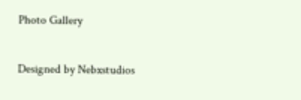Photo Gallery

Designed by Nebxstudios